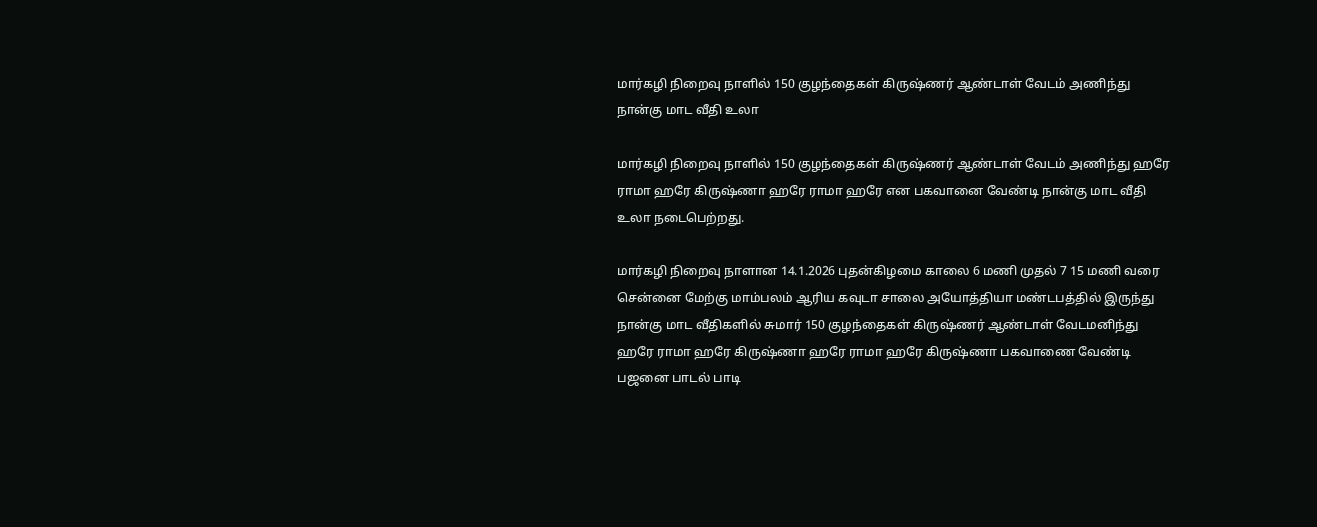மார்கழி நிறைவு நாளில் 150 குழந்தைகள் கிருஷ்ணர் ஆண்டாள் வேடம் அணிந்து நான்கு மாட வீதி உலா

மார்கழி நிறைவு நாளில் 150 குழந்தைகள் கிருஷ்ணர் ஆண்டாள் வேடம் அணிந்து ஹரே ராமா ஹரே கிருஷ்ணா ஹரே ராமா ஹரே என பகவானை வேண்டி நான்கு மாட வீதி உலா நடைபெற்றது.

மார்கழி நிறைவு நாளான 14.1.2026 புதன்கிழமை காலை 6 மணி முதல் 7 15 மணி வரை சென்னை மேற்கு மாம்பலம் ஆரிய கவுடா சாலை அயோத்தியா மண்டபத்தில் இருந்து நான்கு மாட வீதிகளில் சுமார் 150 குழந்தைகள் கிருஷ்ணர் ஆண்டாள் வேடமனிந்து ஹரே ராமா ஹரே கிருஷ்ணா ஹரே ராமா ஹரே கிருஷ்ணா பகவாணை வேண்டி பஜனை பாடல் பாடி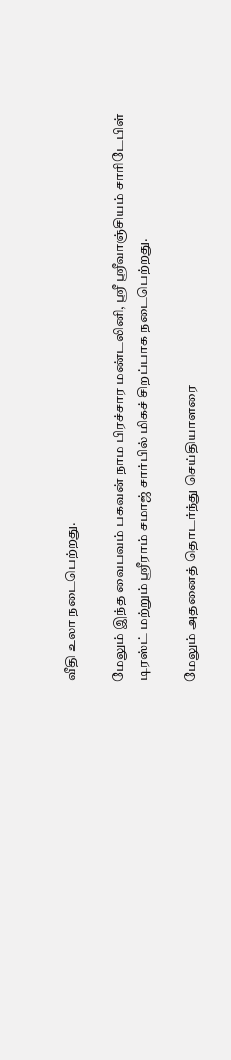வீதி உலா நடைபெற்றது.

மேலும் இந்த வைபவம் பகவன் நாம பிரச்சார மண்டலினி, ஸ்ரீ ஸ்ரீவாஞ்சியம் சாரிடேபிள் டிரஸ்ட் மற்றும் ஸ்ரீராம் சமாஜ் சார்பில் மிகச் சிறப்பாக நடைபெற்றது.

மேலும் அதனைத் தொடர்ந்து செய்தியாளரை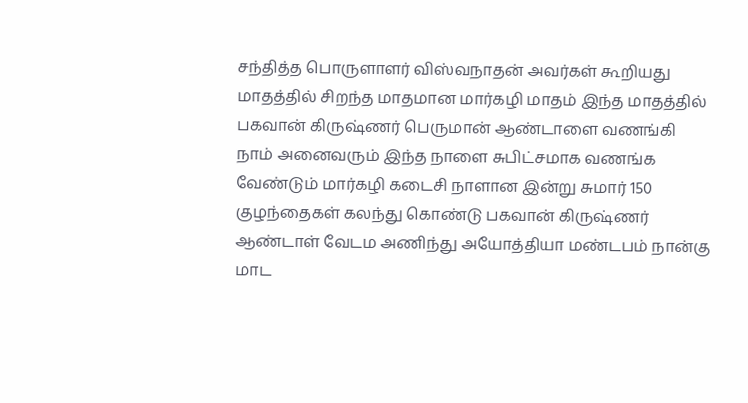சந்தித்த பொருளாளர் விஸ்வநாதன் அவர்கள் கூறியது மாதத்தில் சிறந்த மாதமான மார்கழி மாதம் இந்த மாதத்தில் பகவான் கிருஷ்ணர் பெருமான் ஆண்டாளை வணங்கி நாம் அனைவரும் இந்த நாளை சுபிட்சமாக வணங்க வேண்டும் மார்கழி கடைசி நாளான இன்று சுமார் 150 குழந்தைகள் கலந்து கொண்டு பகவான் கிருஷ்ணர் ஆண்டாள் வேடம அணிந்து அயோத்தியா மண்டபம் நான்கு மாட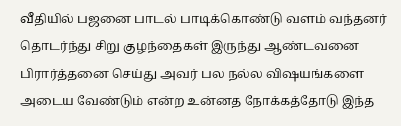வீதியில் பஜனை பாடல் பாடிக்கொண்டு வளம் வந்தனர் தொடர்ந்து சிறு குழந்தைகள் இருந்து ஆண்டவனை பிரார்த்தனை செய்து அவர் பல நல்ல விஷயங்களை அடைய வேண்டும் என்ற உன்னத நோக்கத்தோடு இந்த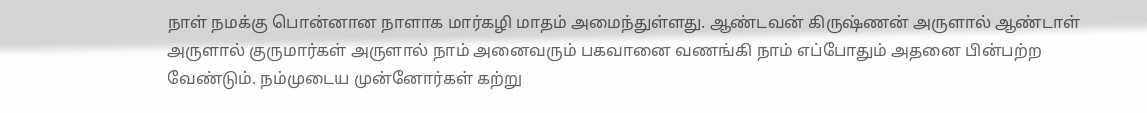நாள் நமக்கு பொன்னான நாளாக மார்கழி மாதம் அமைந்துள்ளது. ஆண்டவன் கிருஷ்ணன் அருளால் ஆண்டாள் அருளால் குருமார்கள் அருளால் நாம் அனைவரும் பகவானை வணங்கி நாம் எப்போதும் அதனை பின்பற்ற வேண்டும். நம்முடைய முன்னோர்கள் கற்று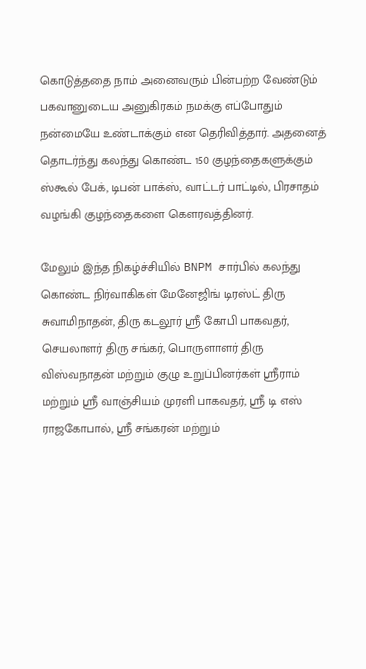கொடுத்ததை நாம் அனைவரும் பின்பற்ற வேண்டும் பகவானுடைய அனுகிரகம் நமக்கு எப்போதும் நன்மையே உண்டாக்கும் என தெரிவித்தார். அதனைத் தொடர்ந்து கலந்து கொண்ட 150 குழந்தைகளுக்கும் ஸ்கூல் பேக், டிபன் பாக்ஸ், வாட்டர் பாட்டில், பிரசாதம் வழங்கி குழந்தைகளை கௌரவத்தினர்.

மேலும் இந்த நிகழ்ச்சியில் BNPM சார்பில் கலந்து கொண்ட நிர்வாகிகள் மேனேஜிங் டிரஸ்ட் திரு சுவாமிநாதன், திரு கடலூர் ஸ்ரீ கோபி பாகவதர், செயலாளர் திரு சங்கர், பொருளாளர் திரு விஸ்வநாதன் மற்றும் குழு உறுப்பினர்கள் ஸ்ரீராம் மற்றும் ஸ்ரீ வாஞ்சியம் முரளி பாகவதர், ஸ்ரீ டி எஸ் ராஜகோபால், ஸ்ரீ சங்கரன் மற்றும்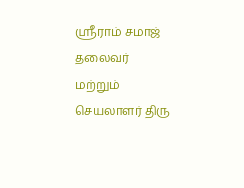ஸ்ரீராம் சமாஜ் தலைவர் மற்றும் செயலாளர் திரு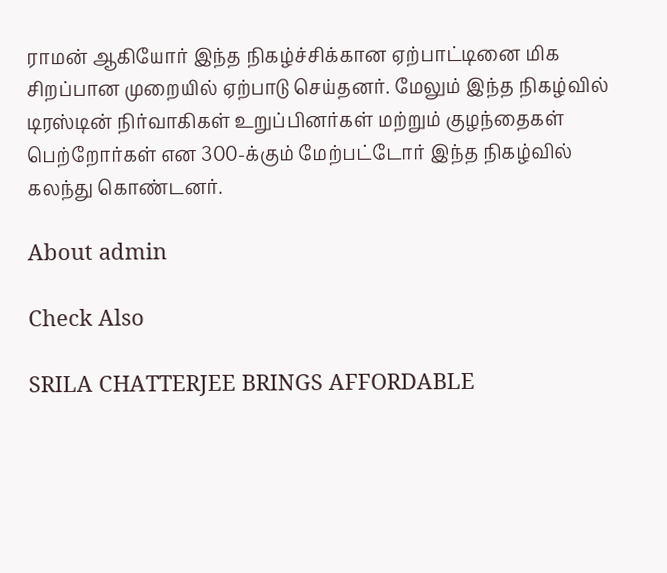ராமன் ஆகியோர் இந்த நிகழ்ச்சிக்கான ஏற்பாட்டினை மிக சிறப்பான முறையில் ஏற்பாடு செய்தனர். மேலும் இந்த நிகழ்வில் டிரஸ்டின் நிர்வாகிகள் உறுப்பினர்கள் மற்றும் குழந்தைகள் பெற்றோர்கள் என 300-க்கும் மேற்பட்டோர் இந்த நிகழ்வில் கலந்து கொண்டனர்.

About admin

Check Also

SRILA CHATTERJEE BRINGS AFFORDABLE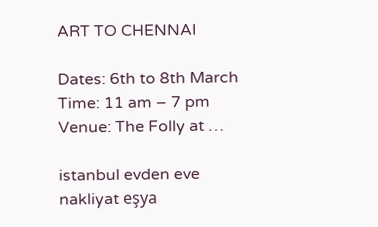ART TO CHENNAI

Dates: 6th to 8th March Time: 11 am – 7 pm Venue: The Folly at …

istanbul evden eve nakliyat eşya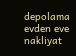depolama evden eve nakliyat